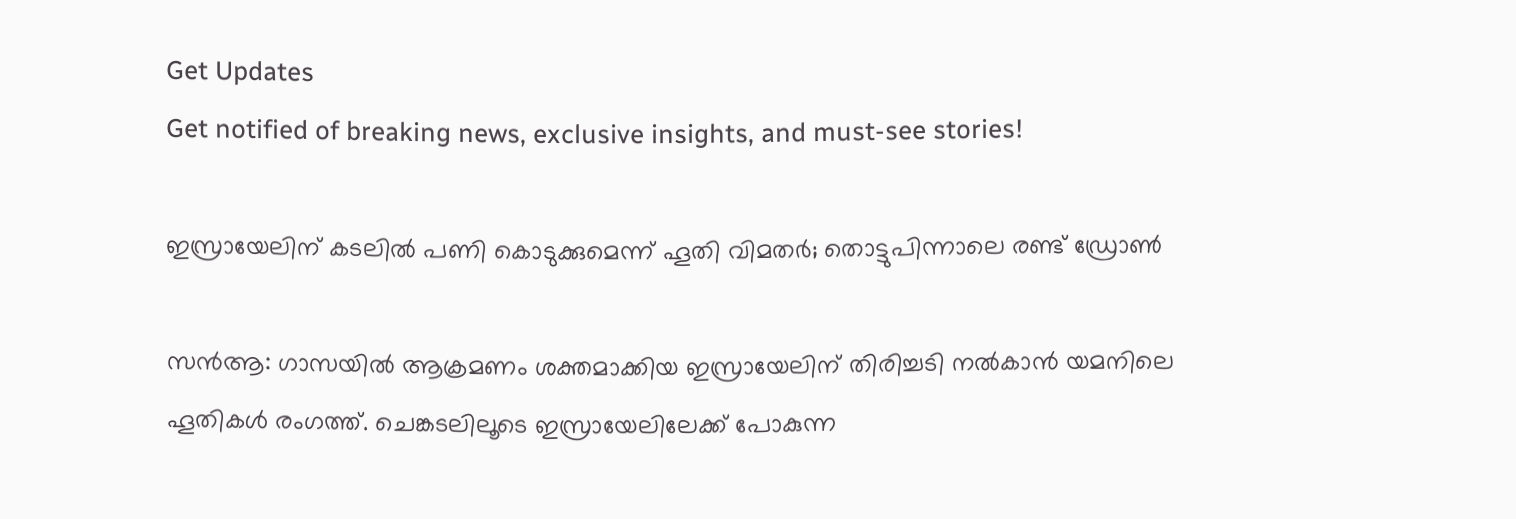Get Updates
Get notified of breaking news, exclusive insights, and must-see stories!

ഇസ്രായേലിന് കടലില്‍ പണി കൊടുക്കുമെന്ന് ഹൂതി വിമതര്‍; തൊട്ടുപിന്നാലെ രണ്ട് ഡ്രോണ്‍

സന്‍ആ: ഗാസയില്‍ ആക്രമണം ശക്തമാക്കിയ ഇസ്രായേലിന് തിരിച്ചടി നല്‍കാന്‍ യമനിലെ ഹൂതികള്‍ രംഗത്ത്. ചെങ്കടലിലൂടെ ഇസ്രായേലിലേക്ക് പോകുന്ന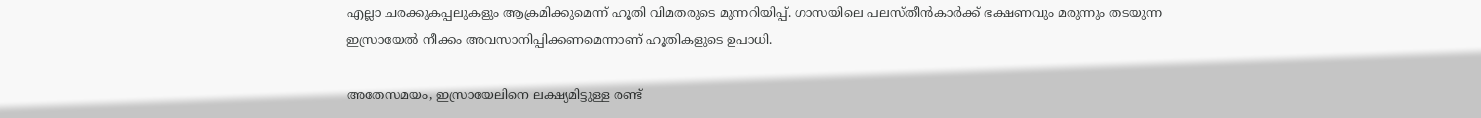എല്ലാ ചരക്കുകപ്പലുകളും ആക്രമിക്കുമെന്ന് ഹൂതി വിമതരുടെ മുന്നറിയിപ്പ്. ഗാസയിലെ പലസ്തീന്‍കാര്‍ക്ക് ഭക്ഷണവും മരുന്നും തടയുന്ന ഇസ്രായേല്‍ നീക്കം അവസാനിപ്പിക്കണമെന്നാണ് ഹൂതികളുടെ ഉപാധി.

അതേസമയം, ഇസ്രായേലിനെ ലക്ഷ്യമിട്ടുള്ള രണ്ട്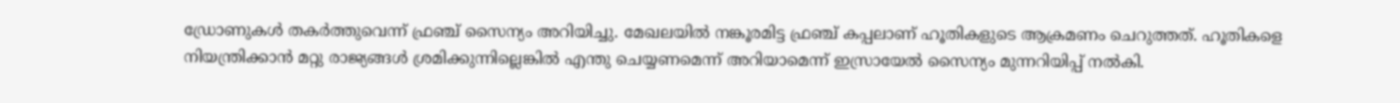ഡ്രോണുകള്‍ തകര്‍ത്തുവെന്ന് ഫ്രഞ്ച് സൈന്യം അറിയിച്ചു. മേഖലയില്‍ നങ്കൂരമിട്ട ഫ്രഞ്ച് കപ്പലാണ് ഹൂതികളുടെ ആക്രമണം ചെറുത്തത്. ഹൂതികളെ നിയന്ത്രിക്കാന്‍ മറ്റു രാജ്യങ്ങള്‍ ശ്രമിക്കുന്നില്ലെങ്കില്‍ എന്തു ചെയ്യണമെന്ന് അറിയാമെന്ന് ഇസ്രായേല്‍ സൈന്യം മുന്നറിയിപ്പ് നല്‍കി.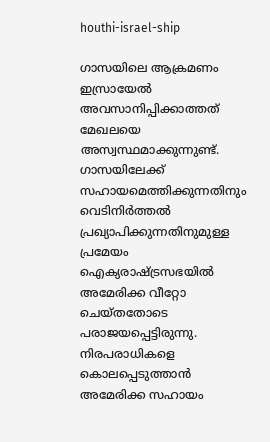houthi-israel-ship

ഗാസയിലെ ആക്രമണം ഇസ്രായേല്‍ അവസാനിപ്പിക്കാത്തത് മേഖലയെ അസ്വസ്ഥമാക്കുന്നുണ്ട്. ഗാസയിലേക്ക് സഹായമെത്തിക്കുന്നതിനും വെടിനിര്‍ത്തല്‍ പ്രഖ്യാപിക്കുന്നതിനുമുള്ള പ്രമേയം ഐക്യരാഷ്ട്രസഭയില്‍ അമേരിക്ക വീറ്റോ ചെയ്തതോടെ പരാജയപ്പെട്ടിരുന്നു. നിരപരാധികളെ കൊലപ്പെടുത്താന്‍ അമേരിക്ക സഹായം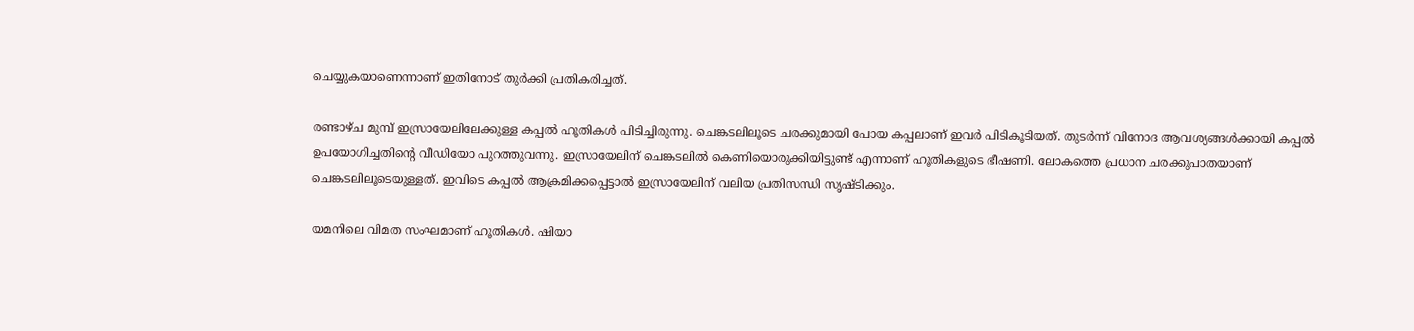ചെയ്യുകയാണെന്നാണ് ഇതിനോട് തുര്‍ക്കി പ്രതികരിച്ചത്.

രണ്ടാഴ്ച മുമ്പ് ഇസ്രായേലിലേക്കുള്ള കപ്പല്‍ ഹൂതികള്‍ പിടിച്ചിരുന്നു. ചെങ്കടലിലൂടെ ചരക്കുമായി പോയ കപ്പലാണ് ഇവര്‍ പിടികൂടിയത്. തുടര്‍ന്ന് വിനോദ ആവശ്യങ്ങള്‍ക്കായി കപ്പല്‍ ഉപയോഗിച്ചതിന്റെ വീഡിയോ പുറത്തുവന്നു. ഇസ്രായേലിന് ചെങ്കടലില്‍ കെണിയൊരുക്കിയിട്ടുണ്ട് എന്നാണ് ഹൂതികളുടെ ഭീഷണി. ലോകത്തെ പ്രധാന ചരക്കുപാതയാണ് ചെങ്കടലിലൂടെയുള്ളത്. ഇവിടെ കപ്പല്‍ ആക്രമിക്കപ്പെട്ടാല്‍ ഇസ്രായേലിന് വലിയ പ്രതിസന്ധി സൃഷ്ടിക്കും.

യമനിലെ വിമത സംഘമാണ് ഹൂതികള്‍. ഷിയാ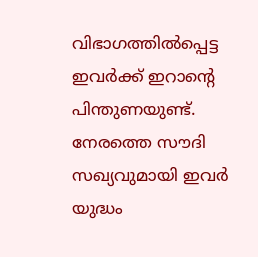വിഭാഗത്തില്‍പ്പെട്ട ഇവര്‍ക്ക് ഇറാന്റെ പിന്തുണയുണ്ട്. നേരത്തെ സൗദി സഖ്യവുമായി ഇവര്‍ യുദ്ധം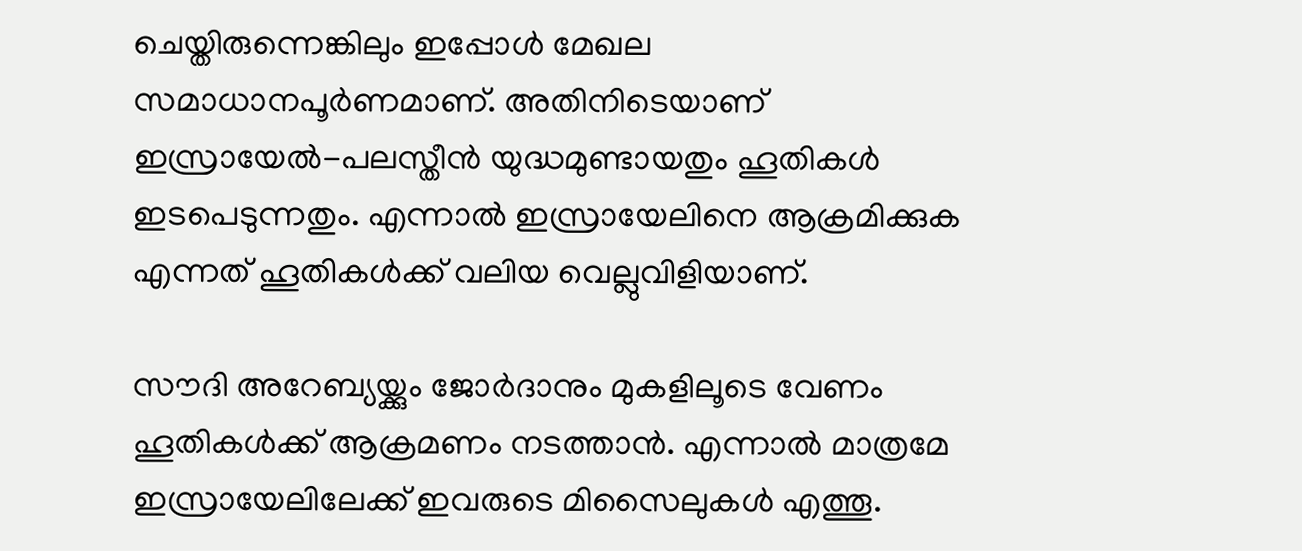ചെയ്തിരുന്നെങ്കിലും ഇപ്പോള്‍ മേഖല സമാധാനപൂര്‍ണമാണ്. അതിനിടെയാണ് ഇസ്രായേല്‍-പലസ്തീന്‍ യുദ്ധമുണ്ടായതും ഹൂതികള്‍ ഇടപെടുന്നതും. എന്നാല്‍ ഇസ്രായേലിനെ ആക്രമിക്കുക എന്നത് ഹൂതികള്‍ക്ക് വലിയ വെല്ലുവിളിയാണ്.

സൗദി അറേബ്യയ്ക്കും ജോര്‍ദാനും മുകളിലൂടെ വേണം ഹൂതികള്‍ക്ക് ആക്രമണം നടത്താന്‍. എന്നാല്‍ മാത്രമേ ഇസ്രായേലിലേക്ക് ഇവരുടെ മിസൈലുകള്‍ എത്തൂ.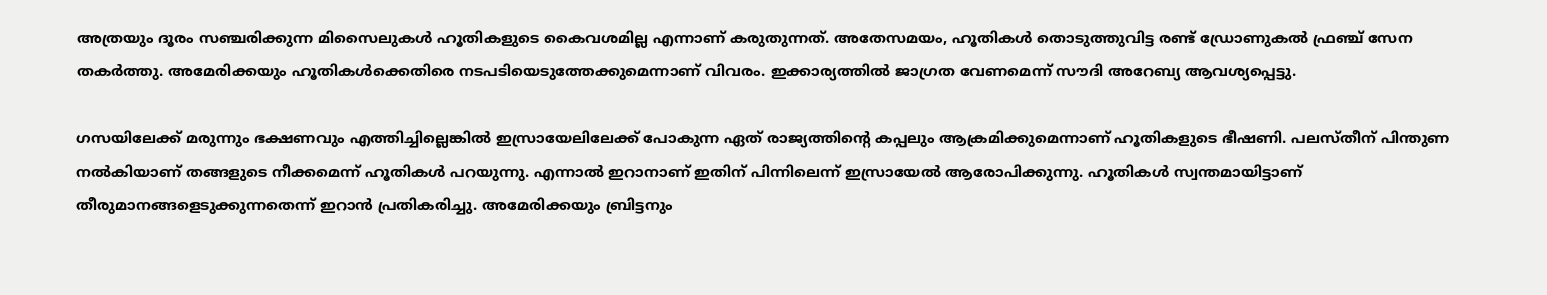അത്രയും ദൂരം സഞ്ചരിക്കുന്ന മിസൈലുകള്‍ ഹൂതികളുടെ കൈവശമില്ല എന്നാണ് കരുതുന്നത്. അതേസമയം, ഹൂതികള്‍ തൊടുത്തുവിട്ട രണ്ട് ഡ്രോണുകല്‍ ഫ്രഞ്ച് സേന തകര്‍ത്തു. അമേരിക്കയും ഹൂതികള്‍ക്കെതിരെ നടപടിയെടുത്തേക്കുമെന്നാണ് വിവരം. ഇക്കാര്യത്തില്‍ ജാഗ്രത വേണമെന്ന് സൗദി അറേബ്യ ആവശ്യപ്പെട്ടു.

ഗസയിലേക്ക് മരുന്നും ഭക്ഷണവും എത്തിച്ചില്ലെങ്കില്‍ ഇസ്രായേലിലേക്ക് പോകുന്ന ഏത് രാജ്യത്തിന്റെ കപ്പലും ആക്രമിക്കുമെന്നാണ് ഹൂതികളുടെ ഭീഷണി. പലസ്തീന് പിന്തുണ നല്‍കിയാണ് തങ്ങളുടെ നീക്കമെന്ന് ഹൂതികള്‍ പറയുന്നു. എന്നാല്‍ ഇറാനാണ് ഇതിന് പിന്നിലെന്ന് ഇസ്രായേല്‍ ആരോപിക്കുന്നു. ഹൂതികള്‍ സ്വന്തമായിട്ടാണ് തീരുമാനങ്ങളെടുക്കുന്നതെന്ന് ഇറാന്‍ പ്രതികരിച്ചു. അമേരിക്കയും ബ്രിട്ടനും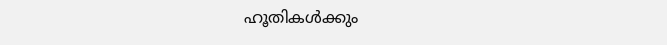ഹൂതികള്‍ക്കും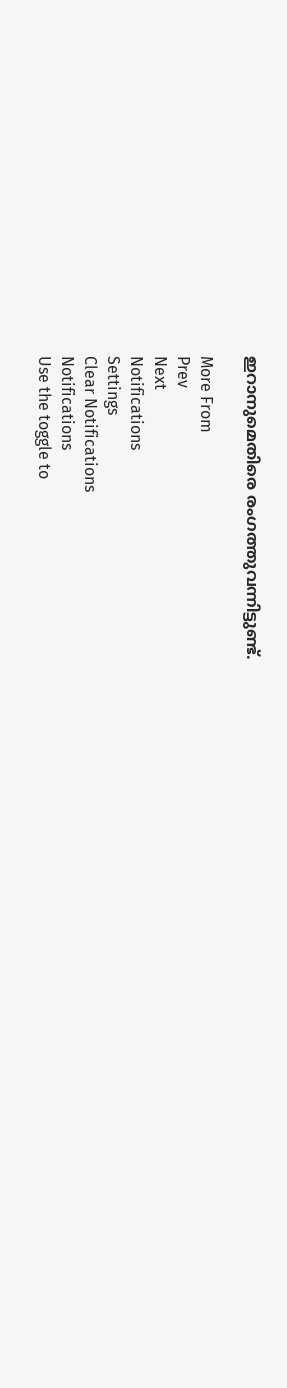ഇറാനുമെതിരെ രംഗത്തുവന്നിട്ടുണ്ട്.

More From
Prev
Next
Notifications
Settings
Clear Notifications
Notifications
Use the toggle to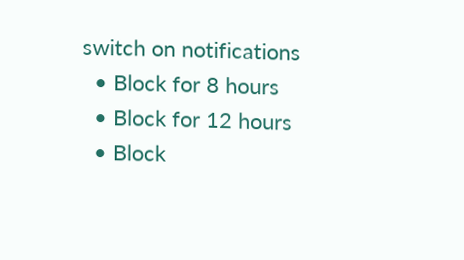switch on notifications
  • Block for 8 hours
  • Block for 12 hours
  • Block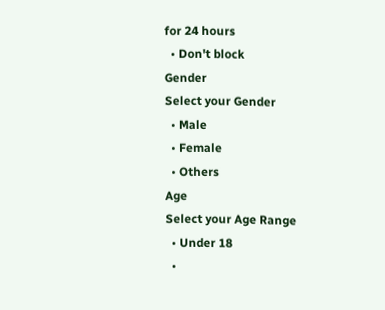for 24 hours
  • Don't block
Gender
Select your Gender
  • Male
  • Female
  • Others
Age
Select your Age Range
  • Under 18
  •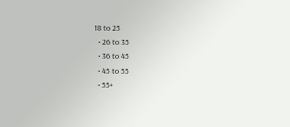18 to 25
  • 26 to 35
  • 36 to 45
  • 45 to 55
  • 55+